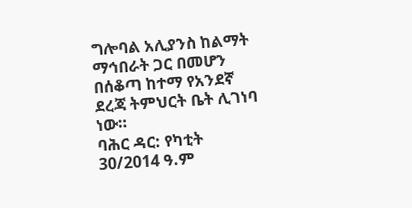ግሎባል አሊያንስ ከልማት ማኅበራት ጋር በመሆን በሰቆጣ ከተማ የአንደኛ ደረጃ ትምህርት ቤት ሊገነባ ነው።
ባሕር ዳር: የካቲት 30/2014 ዓ.ም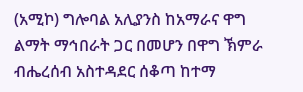(አሚኮ) ግሎባል አሊያንስ ከአማራና ዋግ ልማት ማኅበራት ጋር በመሆን በዋግ ኽምራ ብሔረሰብ አስተዳደር ሰቆጣ ከተማ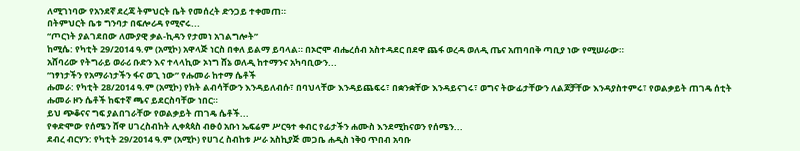ለሚገነባው የአንደኛ ደረጃ ትምህርት ቤት የመሰረት ድንጋይ ተቀመጠ።
በትምህርት ቤቱ ግንባታ በፍሎሪዳ የሚኖሩ...
“ጦርነት ያልገደበው ለሙያዊ ቃል-ኪዳን የታመነ አገልግሎት”
ከሚሴ: የካቲት 29/2014 ዓ.ም (አሚኮ) አዋላጅ ነርስ በቀለ ይልማ ይባላል። በኦሮሞ ብሔረሰብ አስተዳደር በደዋ ጨፋ ወረዳ ወለዲ ጤና አጠባበቅ ጣቢያ ነው የሚሠራው።
አሸባሪው የትግራይ ወራሪ ቡድን እና ተላላኪው ኦነግ ሸኔ ወለዲ ከተማንና አካባቢውን...
“ነፃነታችን የአማራነታችን ፋና ወጊ ነው” የሑመራ ከተማ ሴቶች
ሑመራ: የካቲት 28/2014 ዓ.ም (አሚኮ) የክት ልብሳቸውን እንዳይለብሱ፣ በባህላቸው እንዳይጨፍሩ፣ በቋንቋቸው እንዳይናገሩ፣ ወግና ትውፊታቸውን ለልጆቻቸው እንዳያስተምሩ፣ የወልቃይት ጠገዴ ሰቲት ሑመራ ዞን ሴቶች ከፍተኛ ጫና ይደርስባቸው ነበር።
ይህ ጭቆናና ግፍ ያልበገራቸው የወልቃይት ጠገዴ ሴቶች...
የቀድሞው የሰሜን ሸዋ ሀገረስብከት ሊቀጳጳስ ብፁዕ አቡነ ኤፍሬም ሥርዓተ ቀብር የፊታችን ሐሙስ እንደሚከናወን የሰሜን...
ደብረ ብርሃን: የካቲት 29/2014 ዓ.ም (አሚኮ) የሀገረ ስብከቱ ሥራ አስኪያጅ መጋቤ ሐዲስ ነቅዐ ጥበብ አባቡ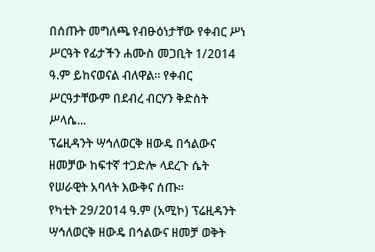በሰጡት መግለጫ የብፁዕነታቸው የቀብር ሥነ ሥርዓት የፊታችን ሐሙስ መጋቢት 1/2014 ዓ.ም ይከናወናል ብለዋል። የቀብር ሥርዓታቸውም በደብረ ብርሃን ቅድስት ሥላሴ...
ፕሬዚዳንት ሣኅለወርቅ ዘውዴ በኅልውና ዘመቻው ከፍተኛ ተጋድሎ ላደረጉ ሴት የሠራዊት አባላት እውቅና ሰጡ።
የካቲት 29/2014 ዓ.ም (አሚኮ) ፕሬዚዳንት ሣኅለወርቅ ዘውዴ በኅልውና ዘመቻ ወቅት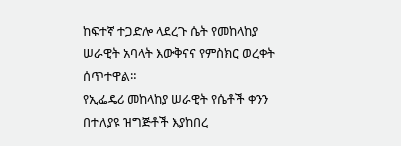ከፍተኛ ተጋድሎ ላደረጉ ሴት የመከላከያ ሠራዊት አባላት እውቅናና የምስክር ወረቀት ሰጥተዋል።
የኢፌዴሪ መከላከያ ሠራዊት የሴቶች ቀንን በተለያዩ ዝግጅቶች እያከበረ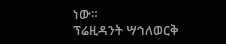ነው።
ፕሬዚዳንት ሣኅለወርቅ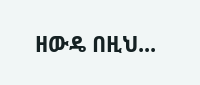ዘውዴ በዚህ...